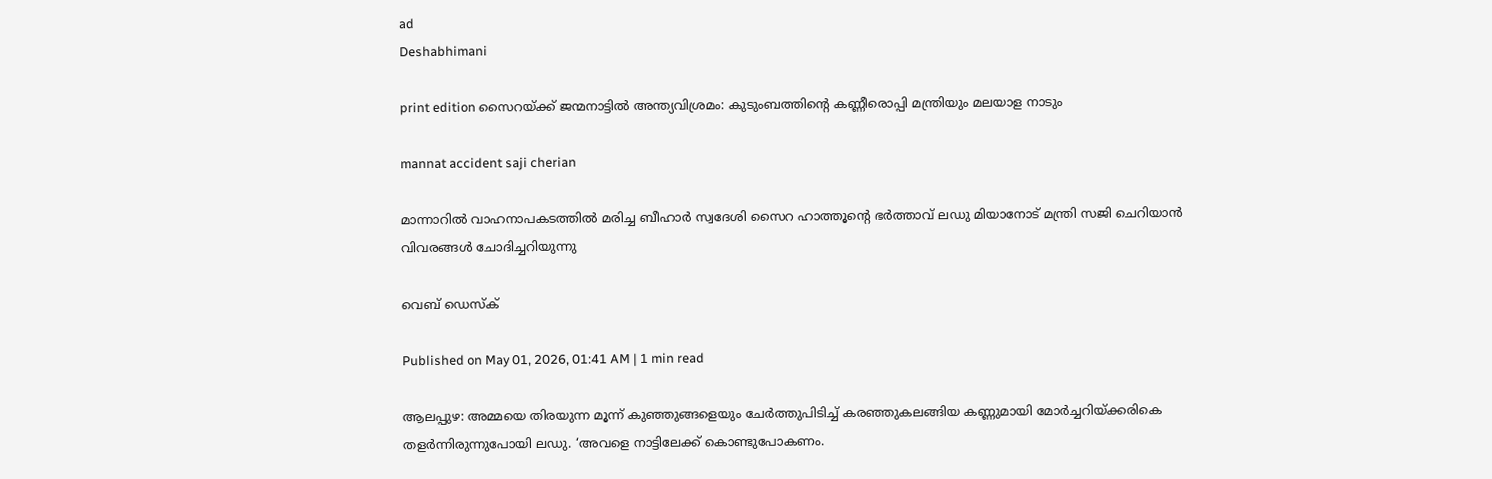ad
Deshabhimani

print edition സൈറയ്‌ക്ക്‌ ജന്മനാട്ടിൽ അന്ത്യവിശ്രമം: കുടുംബത്തിന്റെ കണ്ണീരൊപ്പി മന്ത്രിയും മലയാള നാടും

mannat accident saji cherian

മാന്നാറിൽ വാഹനാപകടത്തിൽ മരിച്ച ബീഹാർ സ്വദേശി സൈറ ഹാത്തൂന്റെ ഭർത്താവ്‌ ലഡു മിയാനോട്‌ മന്ത്രി സജി ചെറിയാൻ വിവരങ്ങൾ ചോദിച്ചറിയുന്നു

വെബ് ഡെസ്ക്

Published on May 01, 2026, 01:41 AM | 1 min read

ആലപ്പുഴ: അമ്മയെ തിരയുന്ന മൂന്ന്‌ കുഞ്ഞുങ്ങളെയും ചേർത്തുപിടിച്ച്‌ കരഞ്ഞുകലങ്ങിയ കണ്ണുമായി മോർച്ചറിയ്‌ക്കരികെ തളർന്നിരുന്നുപോയി ലഡു. ‘അവളെ നാട്ടിലേക്ക്‌ കൊണ്ടുപോകണം.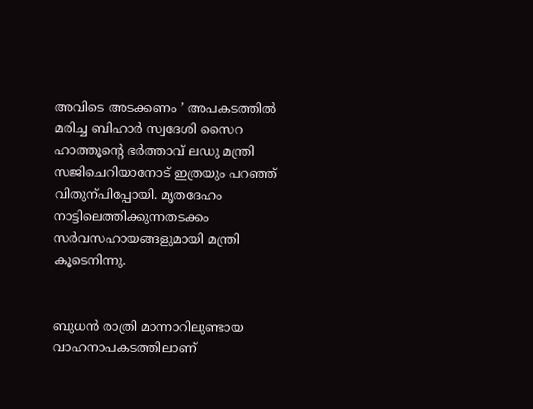അവിടെ അടക്കണം ’ അപകടത്തിൽ മരിച്ച ബിഹാർ സ്വദേശി സൈറ ഹാത്തൂന്റെ ഭർത്താവ്‌ ലഡു മന്ത്രി സജിചെറിയാനോട്‌ ഇത്രയും പറഞ്ഞ്‌ വിതുന്പിപ്പോയി. മൃതദേഹം നാട്ടിലെത്തിക്കുന്നതടക്കം സർവസഹായങ്ങളുമായി മന്ത്രി കൂടെനിന്നു.


ബുധൻ രാത്രി മാന്നാറിലുണ്ടായ വാഹനാപകടത്തിലാണ്‌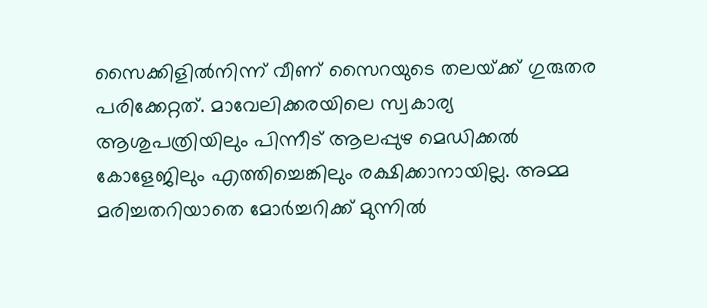സൈക്കിളിൽനിന്ന്‌ വീണ്‌ സൈറയുടെ തലയ്‌ക്ക്‌ ഗുരുതര പരിക്കേറ്റത്‌. മാവേലിക്കരയിലെ സ്വകാര്യ ആശുപത്രിയിലും പിന്നീട്‌ ആലപ്പുഴ മെഡിക്കൽ കോളേജിലും എത്തിച്ചെങ്കിലും രക്ഷിക്കാനായില്ല. അമ്മ മരിച്ചതറിയാതെ മോർച്ചറിക്ക്‌ മുന്നിൽ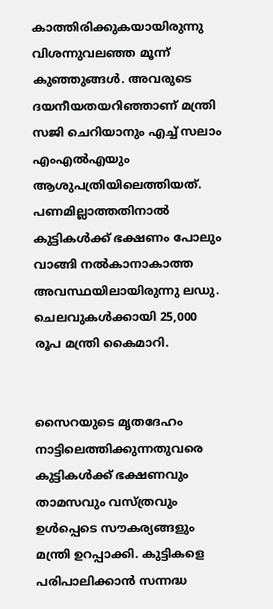കാത്തിരിക്കുകയായിരുന്നു വിശന്നുവലഞ്ഞ മൂന്ന്‌ കുഞ്ഞുങ്ങൾ. അവരുടെ ദയനീയതയറിഞ്ഞാണ്‌ മന്ത്രി സജി ചെറിയാനും എച്ച് സലാം എംഎൽഎയും ആശുപത്രിയിലെത്തിയത്‌. പണമില്ലാത്തതിനാൽ കുട്ടികൾക്ക് ഭക്ഷണം പോലും വാങ്ങി നൽകാനാകാത്ത അവസ്ഥയിലായിരുന്നു ലഡു. ചെലവുകൾക്കായി 25,000 രൂപ മന്ത്രി കൈമാറി.


സൈറയുടെ മൃതദേഹം നാട്ടിലെത്തിക്കുന്നതുവരെ കുട്ടികൾക്ക്‌ ഭക്ഷണവും താമസവും വസ്‌ത്രവും ഉൾപ്പെടെ സ‍ൗകര്യങ്ങളും മന്ത്രി ഉറപ്പാക്കി. കുട്ടികളെ പരിപാലിക്കാൻ സന്നദ്ധ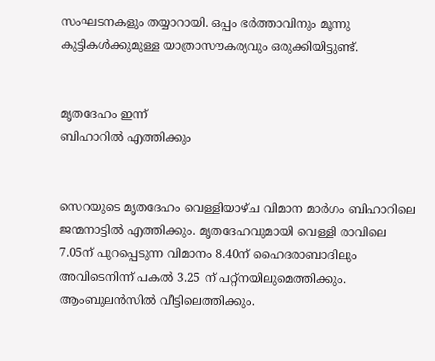സംഘടനകളും തയ്യാറായി. ഒപ്പം ഭർത്താവിനും മൂന്നു കുട്ടികൾക്കുമുള്ള യാത്രാസൗകര്യവും ഒരുക്കിയിട്ടുണ്ട്.


മൃതദേഹം ഇന്ന്
ബിഹാറിൽ എത്തിക്കും


സെറയുടെ മൃതദേഹം വെള്ളിയാഴ്‌ച വിമാന മാർഗം ബിഹാറിലെ ജന്മനാട്ടിൽ എത്തിക്കും. മൃതദേഹവുമായി വെള്ളി രാവിലെ 7.05ന് പുറപ്പെടുന്ന വിമാനം 8.40ന് ഹൈദരാബാദിലും അവിടെനിന്ന് പകൽ 3.25 ന് പറ്റ്‌നയിലുമെത്തിക്കും. ആംബുലൻസിൽ വീട്ടിലെത്തിക്കും.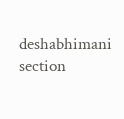deshabhimani section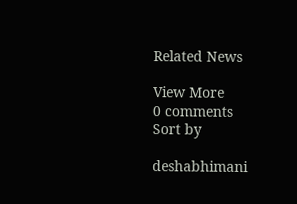Related News

View More
0 comments
Sort by

deshabhimani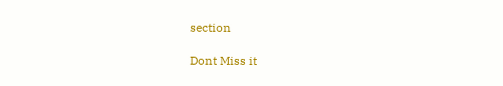section

Dont Miss it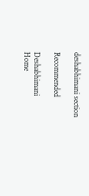deshabhimani section

Recommended

Deshabhimani
Home